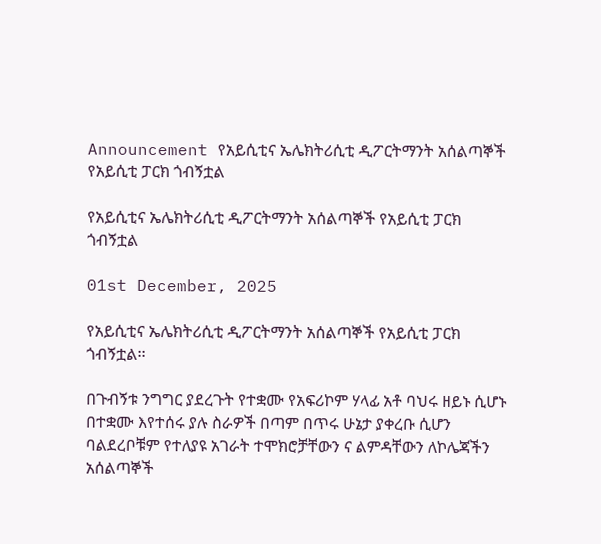Announcement የአይሲቲና ኤሌክትሪሲቲ ዲፖርትማንት አሰልጣኞች የአይሲቲ ፓርክ ጎብኝቷል

የአይሲቲና ኤሌክትሪሲቲ ዲፖርትማንት አሰልጣኞች የአይሲቲ ፓርክ ጎብኝቷል

01st December, 2025

የአይሲቲና ኤሌክትሪሲቲ ዲፖርትማንት አሰልጣኞች የአይሲቲ ፓርክ ጎብኝቷል፡፡

በጉብኝቱ ንግግር ያደረጉት የተቋሙ የአፍሪኮም ሃላፊ አቶ ባህሩ ዘይኑ ሲሆኑ በተቋሙ እየተሰሩ ያሉ ስራዎች በጣም በጥሩ ሁኔታ ያቀረቡ ሲሆን ባልደረቦቹም የተለያዩ አገራት ተሞክሮቻቸውን ና ልምዳቸውን ለኮሌጃችን አሰልጣኞች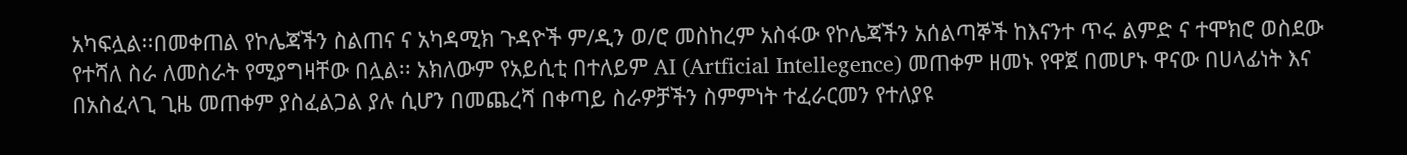አካፍሏል፡፡በመቀጠል የኮሌጃችን ስልጠና ና አካዳሚክ ጉዳዮች ም/ዲን ወ/ሮ መስከረም አስፋው የኮሌጃችን አሰልጣኞች ከእናንተ ጥሩ ልምድ ና ተሞክሮ ወስደው የተሻለ ስራ ለመስራት የሚያግዛቸው በሏል፡፡ አክለውም የአይሲቲ በተለይም AI (Artficial Intellegence) መጠቀም ዘመኑ የዋጀ በመሆኑ ዋናው በሀላፊነት እና በአስፈላጊ ጊዜ መጠቀም ያስፈልጋል ያሉ ሲሆን በመጨረሻ በቀጣይ ስራዎቻችን ስምምነት ተፈራርመን የተለያዩ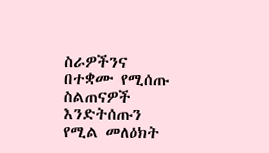ስራዎችንና በተቋሙ የሚሰጡ ስልጠናዎች እንድትሰጡን የሚል መለዕክት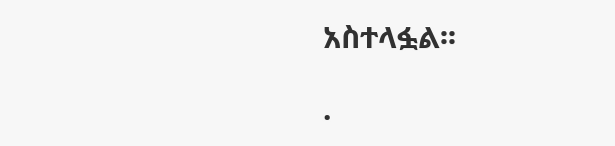አስተላፏል፡፡

.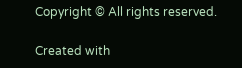Copyright © All rights reserved.

Created with